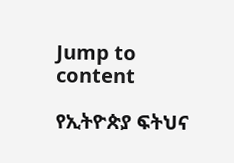Jump to content

የኢትዮጵያ ፍትህና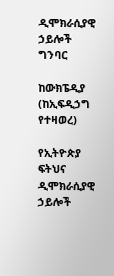ዲሞክራሲያዊ ኃይሎች ግንባር

ከውክፔዲያ
(ከኢፍዲኃግ የተዛወረ)

የኢትዮጵያ ፍትህና ዲሞክራሲያዊ ኃይሎች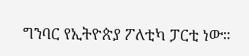ግንባር የኢትዮጵያ ፖለቲካ ፓርቲ ነው።